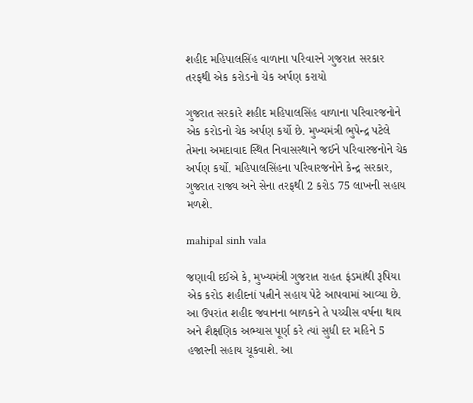શહીદ મહિપાલસિંહ વાળાના પરિવારને ગુજરાત સરકાર તરફથી એક કરોડનો ચેક અર્પણ કરાયો

ગુજરાત સરકારે શહીદ મહિપાલસિંહ વાળાના પરિવારજનોને એક કરોડનો ચેક અર્પણ કર્યો છે. મુખ્યમંત્રી ભુપેન્દ્ર પટેલે તેમના અમદાવાદ સ્થિત નિવાસસ્થાને જઈને પરિવારજનોને ચેક અર્પણ કર્યો. મહિપાલસિંહના પરિવારજનોને કેન્દ્ર સરકાર, ગુજરાત રાજ્ય અને સેના તરફથી 2 કરોડ 75 લાખની સહાય મળશે.

mahipal sinh vala

જણાવી દઈએ કે, મુખ્યમંત્રી ગુજરાત રાહત ફંડમાંથી રૂપિયા એક કરોડ શહીદનાં પત્નીને સહાય પેટે આપવામાં આવ્યા છે. આ ઉપરાંત શહીદ જવાનના બાળકને તે પચ્ચીસ વર્ષના થાય અને શૈક્ષણિક અભ્યાસ પૂર્ણ કરે ત્યાં સુધી દર મહિને 5 હજારની સહાય ચૂકવાશે. આ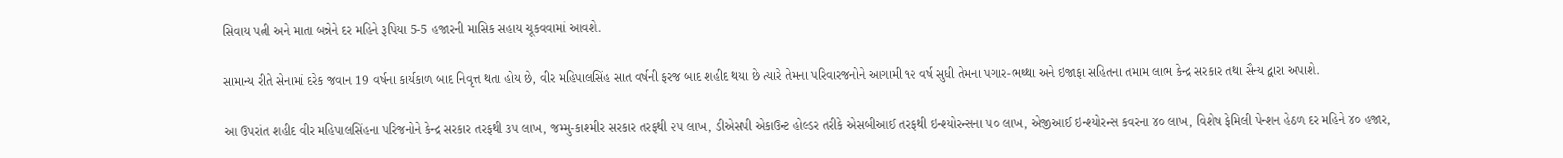સિવાય પત્ની અને માતા બન્નેને દર મહિને રૂપિયા 5-5 હજારની માસિક સહાય ચૂકવવામાં આવશે.

સામાન્ય રીતે સેનામાં દરેક જવાન 19 વર્ષના કાર્યકાળ બાદ નિવૃત્ત થતા હોય છે, વીર મહિપાલસિંહ સાત વર્ષની ફરજ બાદ શહીદ થયા છે ત્યારે તેમના પરિવારજનોને આગામી ૧૨ વર્ષ સુધી તેમના પગાર-ભથ્થા અને ઇજાફા સહિતના તમામ લાભ કેન્દ્ર સરકાર તથા સૈન્ય દ્વારા અપાશે.

આ ઉપરાંત શહીદ વીર મહિપાલસિંહના પરિજનોને કેન્દ્ર સરકાર તરફથી ૩૫ લાખ, જમ્મુ-કાશ્મીર સરકાર તરફથી ૨૫ લાખ, ડીએસપી એકાઉન્ટ હોલ્ડર તરીકે એસબીઆઈ તરફથી ઇન્શ્યોરન્સના ૫૦ લાખ, એજીઆઈ ઇન્શ્યોરન્સ કવરના ૪૦ લાખ, વિશેષ ફેમિલી પેન્શન હેઠળ દર મહિને ૪૦ હજાર,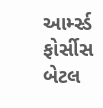આર્મ્સ્ડ ફોર્સીસ બેટલ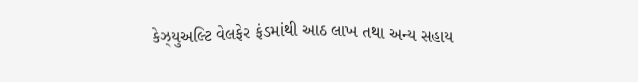કેઝ્યુઅલ્ટિ વેલફેર ફંડમાંથી આઠ લાખ તથા અન્ય સહાય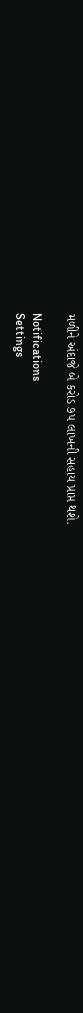મળીને અંદાજે બે કરોડ ૭૫ લાખની સહાય પ્રાપ્ત થશે.

Notifications
Settings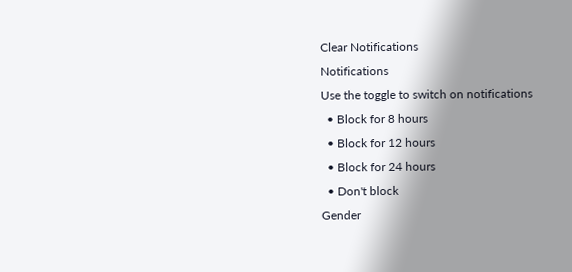Clear Notifications
Notifications
Use the toggle to switch on notifications
  • Block for 8 hours
  • Block for 12 hours
  • Block for 24 hours
  • Don't block
Gender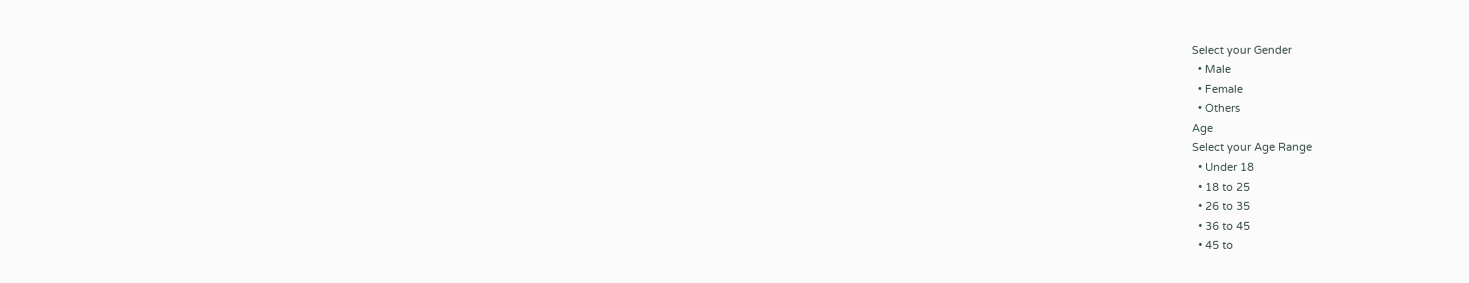Select your Gender
  • Male
  • Female
  • Others
Age
Select your Age Range
  • Under 18
  • 18 to 25
  • 26 to 35
  • 36 to 45
  • 45 to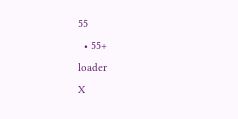55
  • 55+
loader
X